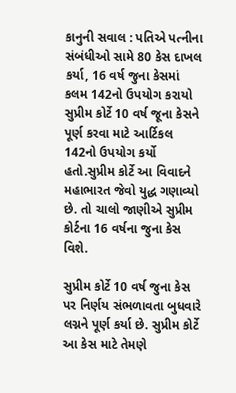કાનુની સવાલ : પતિએ પત્નીના સંબંધીઓ સામે 80 કેસ દાખલ કર્યા, 16 વર્ષ જુના કેસમાં કલમ 142નો ઉપયોગ કરાયો
સુપ્રીમ કોર્ટે 10 વર્ષ જૂના કેસને પૂર્ણ કરવા માટે આર્ટિકલ 142નો ઉપયોગ કર્યો હતો.સુપ્રીમ કોર્ટે આ વિવાદને મહાભારત જેવો યુદ્ધ ગણાવ્યો છે. તો ચાલો જાણીએ સુપ્રીમ કોર્ટના 16 વર્ષના જુના કેસ વિશે.

સુપ્રીમ કોર્ટે 10 વર્ષ જુના કેસ પર નિર્ણય સંભળાવતા બુધવારે લગ્નને પૂર્ણ કર્યા છે. સુપ્રીમ કોર્ટે આ કેસ માટે તેમણે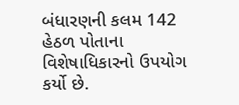બંધારણની કલમ 142 હેઠળ પોતાના વિશેષાધિકારનો ઉપયોગ કર્યો છે.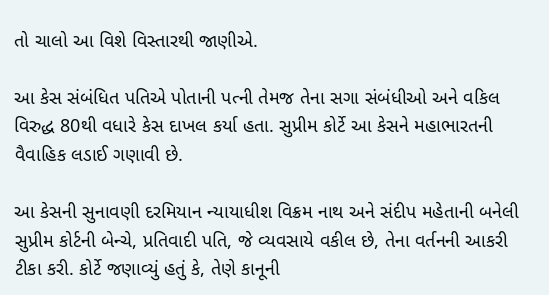તો ચાલો આ વિશે વિસ્તારથી જાણીએ.

આ કેસ સંબંધિત પતિએ પોતાની પત્ની તેમજ તેના સગા સંબંધીઓ અને વકિલ વિરુદ્ધ 80થી વધારે કેસ દાખલ કર્યા હતા. સુપ્રીમ કોર્ટે આ કેસને મહાભારતની વૈવાહિક લડાઈ ગણાવી છે.

આ કેસની સુનાવણી દરમિયાન ન્યાયાધીશ વિક્રમ નાથ અને સંદીપ મહેતાની બનેલી સુપ્રીમ કોર્ટની બેન્ચે, પ્રતિવાદી પતિ, જે વ્યવસાયે વકીલ છે, તેના વર્તનની આકરી ટીકા કરી. કોર્ટે જણાવ્યું હતું કે, તેણે કાનૂની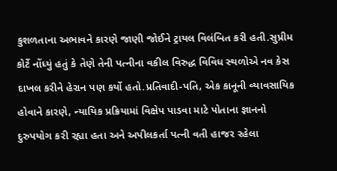કુશળતાના અભાવને કારણે જાણી જોઈને ટ્રાયલ વિલંબિત કરી હતી.સુપ્રીમ કોર્ટે નોંધ્યું હતું કે તેણે તેની પત્નીના વકીલ વિરુદ્ધ વિવિધ સ્થળોએ નવ કેસ દાખલ કરીને હેરાન પણ કર્યો હતો.પ્રતિવાદી-પતિ, એક કાનૂની વ્યાવસાયિક હોવાને કારણે, ન્યાયિક પ્રક્રિયામાં વિક્ષેપ પાડવા માટે પોતાના જ્ઞાનનો દુરુપયોગ કરી રહ્યા હતા અને અપીલકર્તા પત્ની વતી હાજર રહેલા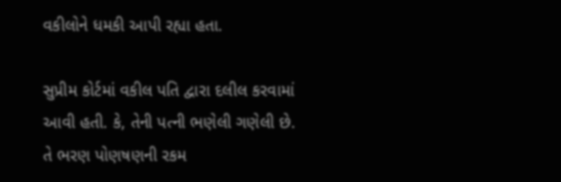વકીલોને ધમકી આપી રહ્યા હતા.

સુપ્રીમ કોર્ટમાં વકીલ પતિ દ્વારા દલીલ કરવામાં આવી હતી. કે, તેની પત્ની ભણેલી ગણેલી છે. તે ભરણ પોણષણની રકમ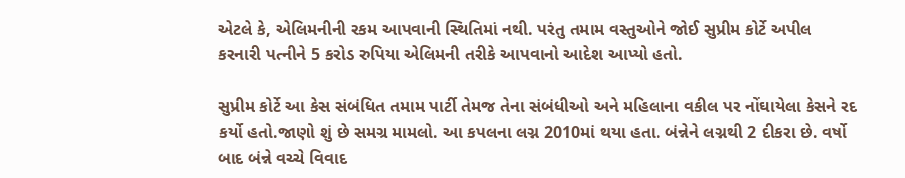એટલે કે, એલિમનીની રકમ આપવાની સ્થિતિમાં નથી. પરંતુ તમામ વસ્તુઓને જોઈ સુપ્રીમ કોર્ટે અપીલ કરનારી પત્નીને 5 કરોડ રુપિયા એલિમની તરીકે આપવાનો આદેશ આપ્યો હતો.

સુપ્રીમ કોર્ટે આ કેસ સંબંધિત તમામ પાર્ટી તેમજ તેના સંબંધીઓ અને મહિલાના વકીલ પર નોંઘાયેલા કેસને રદ કર્યો હતો.જાણો શું છે સમગ્ર મામલો. આ કપલના લગ્ન 2010માં થયા હતા. બંન્નેને લગ્નથી 2 દીકરા છે. વર્ષો બાદ બંન્ને વચ્ચે વિવાદ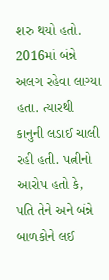શરુ થયો હતો. 2016માં બંન્ને અલગ રહેવા લાગ્યા હતા. ત્યારથી કાનુની લડાઈ ચાલી રહી હતી. પત્નીનો આરોપ હતો કે, પતિ તેને અને બંન્ને બાળકોને લઈ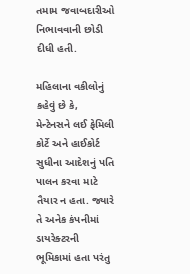તમામ જવાબદારીઓ નિભાવવાની છોડી દીધી હતી.

મહિલાના વકીલોનું કહેવું છે કે, મેન્ટેનસને લઈ ફેમિલી કોર્ટે અને હાઈકોર્ટ સુધીના આદેશનું પતિ પાલન કરવા માટે તૈયાર ન હતા. જ્યારે તે અનેક કંપનીમાં ડાયરેક્ટરની ભૂમિકામાં હતા પરંતુ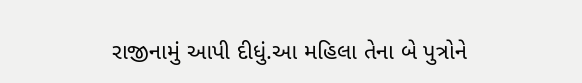રાજીનામું આપી દીધું.આ મહિલા તેના બે પુત્રોને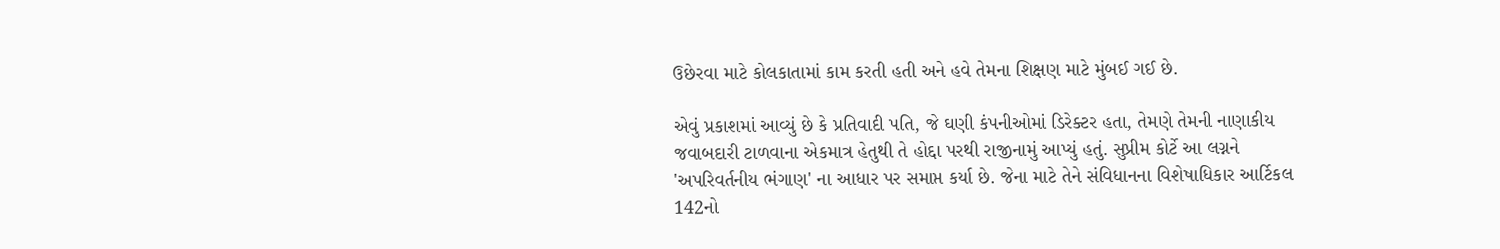ઉછેરવા માટે કોલકાતામાં કામ કરતી હતી અને હવે તેમના શિક્ષણ માટે મુંબઈ ગઈ છે.

એવું પ્રકાશમાં આવ્યું છે કે પ્રતિવાદી પતિ, જે ઘણી કંપનીઓમાં ડિરેક્ટર હતા, તેમણે તેમની નાણાકીય જવાબદારી ટાળવાના એકમાત્ર હેતુથી તે હોદ્દા પરથી રાજીનામું આપ્યું હતું. સુપ્રીમ કોર્ટે આ લગ્નને 'અપરિવર્તનીય ભંગાણ' ના આધાર પર સમાપ્ત કર્યા છે. જેના માટે તેને સંવિધાનના વિશેષાધિકાર આર્ટિકલ 142નો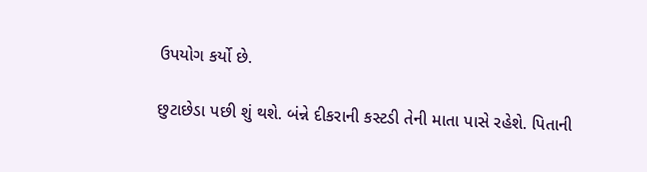ઉપયોગ કર્યો છે.

છુટાછેડા પછી શું થશે. બંન્ને દીકરાની કસ્ટડી તેની માતા પાસે રહેશે. પિતાની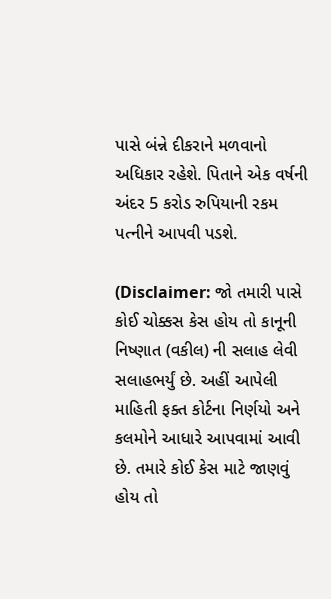પાસે બંન્ને દીકરાને મળવાનો અધિકાર રહેશે. પિતાને એક વર્ષની અંદર 5 કરોડ રુપિયાની રકમ પત્નીને આપવી પડશે.

(Disclaimer: જો તમારી પાસે કોઈ ચોક્કસ કેસ હોય તો કાનૂની નિષ્ણાત (વકીલ) ની સલાહ લેવી સલાહભર્યું છે. અહીં આપેલી માહિતી ફક્ત કોર્ટના નિર્ણયો અને કલમોને આધારે આપવામાં આવી છે. તમારે કોઈ કેસ માટે જાણવું હોય તો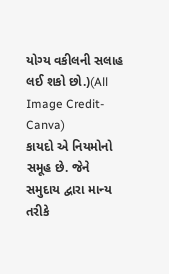યોગ્ય વકીલની સલાહ લઈ શકો છો.)(All Image Credit- Canva)
કાયદો એ નિયમોનો સમૂહ છે. જેને સમુદાય દ્વારા માન્ય તરીકે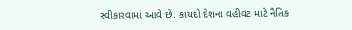સ્વીકારવામાં આવે છે. કાયદો દેશના વહીવટ માટે નૈતિક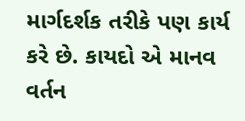માર્ગદર્શક તરીકે પણ કાર્ય કરે છે. કાયદો એ માનવ વર્તન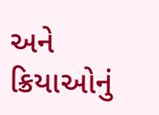અને ક્રિયાઓનું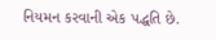નિયમન કરવાની એક પદ્ધતિ છે.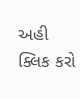અહી ક્લિક કરો